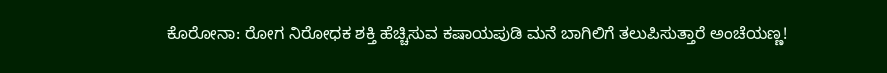ಕೊರೋನಾ: ರೋಗ ನಿರೋಧಕ ಶಕ್ತಿ ಹೆಚ್ಚಿಸುವ ಕಷಾಯಪುಡಿ ಮನೆ ಬಾಗಿಲಿಗೆ ತಲುಪಿಸುತ್ತಾರೆ ಅಂಚೆಯಣ್ಣ!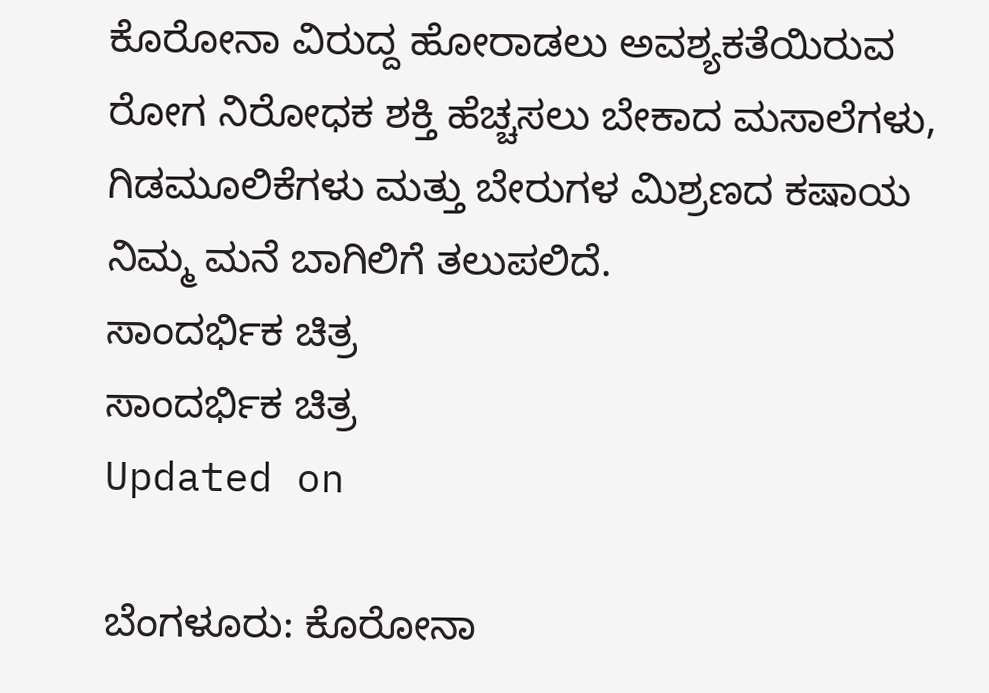ಕೊರೋನಾ ವಿರುದ್ದ ಹೋರಾಡಲು ಅವಶ್ಯಕತೆಯಿರುವ ರೋಗ ನಿರೋಧಕ ಶಕ್ತಿ ಹೆಚ್ಚಸಲು ಬೇಕಾದ ಮಸಾಲೆಗಳು, ಗಿಡಮೂಲಿಕೆಗಳು ಮತ್ತು ಬೇರುಗಳ ಮಿಶ್ರಣದ ಕಷಾಯ ನಿಮ್ಮ ಮನೆ ಬಾಗಿಲಿಗೆ ತಲುಪಲಿದೆ.
ಸಾಂದರ್ಭಿಕ ಚಿತ್ರ
ಸಾಂದರ್ಭಿಕ ಚಿತ್ರ
Updated on

ಬೆಂಗಳೂರು: ಕೊರೋನಾ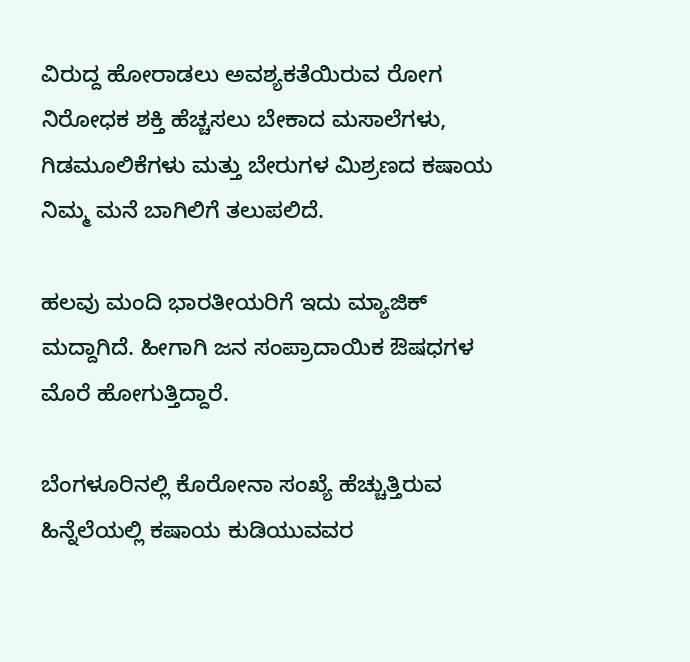ವಿರುದ್ದ ಹೋರಾಡಲು ಅವಶ್ಯಕತೆಯಿರುವ ರೋಗ ನಿರೋಧಕ ಶಕ್ತಿ ಹೆಚ್ಚಸಲು ಬೇಕಾದ ಮಸಾಲೆಗಳು, ಗಿಡಮೂಲಿಕೆಗಳು ಮತ್ತು ಬೇರುಗಳ ಮಿಶ್ರಣದ ಕಷಾಯ ನಿಮ್ಮ ಮನೆ ಬಾಗಿಲಿಗೆ ತಲುಪಲಿದೆ.

ಹಲವು ಮಂದಿ ಭಾರತೀಯರಿಗೆ ಇದು ಮ್ಯಾಜಿಕ್ ಮದ್ದಾಗಿದೆ. ಹೀಗಾಗಿ ಜನ ಸಂಪ್ರಾದಾಯಿಕ ಔಷಧಗಳ ಮೊರೆ ಹೋಗುತ್ತಿದ್ದಾರೆ.

ಬೆಂಗಳೂರಿನಲ್ಲಿ ಕೊರೋನಾ ಸಂಖ್ಯೆ ಹೆಚ್ಚುತ್ತಿರುವ ಹಿನ್ನೆಲೆಯಲ್ಲಿ ಕಷಾಯ ಕುಡಿಯುವವರ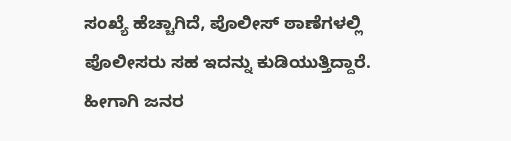ಸಂಖ್ಯೆ ಹೆಚ್ಚಾಗಿದೆ, ಪೊಲೀಸ್ ಠಾಣೆಗಳಲ್ಲಿ ಪೊಲೀಸರು ಸಹ ಇದನ್ನು ಕುಡಿಯುತ್ತಿದ್ದಾರೆ. ಹೀಗಾಗಿ ಜನರ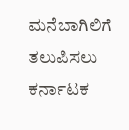ಮನೆಬಾಗಿಲಿಗೆ ತಲುಪಿಸಲು  ಕರ್ನಾಟಕ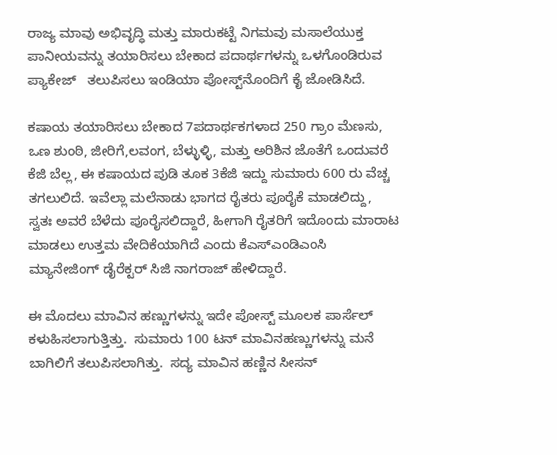ರಾಜ್ಯ ಮಾವು ಅಭಿವೃದ್ಧಿ ಮತ್ತು ಮಾರುಕಟ್ಟೆ ನಿಗಮವು ಮಸಾಲೆಯುಕ್ತ ಪಾನೀಯವನ್ನು ತಯಾರಿಸಲು ಬೇಕಾದ ಪದಾರ್ಥಗಳನ್ನು ಒಳಗೊಂಡಿರುವ ಪ್ಯಾಕೇಜ್   ತಲುಪಿಸಲು ಇಂಡಿಯಾ ಪೋಸ್ಟ್‌ನೊಂದಿಗೆ ಕೈ ಜೋಡಿಸಿದೆ.

ಕಷಾಯ ತಯಾರಿಸಲು ಬೇಕಾದ 7ಪದಾರ್ಥಕಗಳಾದ 250 ಗ್ರಾಂ ಮೆಣಸು, ಒಣ ಶುಂಠಿ, ಜೀರಿಗೆ,ಲವಂಗ, ಬೆಳ್ಳುಳ್ಳಿ, ಮತ್ತು ಅರಿಶಿನ ಜೊತೆಗೆ ಒಂದುವರೆ ಕೆಜಿ ಬೆಲ್ಲ, ಈ ಕಷಾಯದ ಪುಡಿ ತೂಕ 3ಕೆಜಿ ಇದ್ದು ಸುಮಾರು 600 ರು ವೆಚ್ಚ ತಗಲುಲಿದೆ. ಇವೆಲ್ಲಾ ಮಲೆನಾಡು ಭಾಗದ ರೈತರು ಪೂರೈಕೆ ಮಾಡಲಿದ್ದು,  ಸ್ವತಃ ಅವರೆ ಬೆಳೆದು ಪೂರೈಸಲಿದ್ದಾರೆ, ಹೀಗಾಗಿ ರೈತರಿಗೆ ಇದೊಂದು ಮಾರಾಟ ಮಾಡಲು ಉತ್ತಮ ವೇದಿಕೆಯಾಗಿದೆ ಎಂದು ಕೆಎಸ್ಎಂಡಿಎಂಸಿ ಮ್ಯಾನೇಜಿಂಗ್ ಡೈರೆಕ್ಟರ್ ಸಿಜಿ ನಾಗರಾಜ್ ಹೇಳಿದ್ದಾರೆ.

ಈ ಮೊದಲು ಮಾವಿನ ಹಣ್ಣುಗಳನ್ನು ಇದೇ ಪೋಸ್ಟ್ ಮೂಲಕ ಪಾರ್ಸೆಲ್ ಕಳುಹಿಸಲಾಗುತ್ತಿತ್ತು.  ಸುಮಾರು 100 ಟನ್ ಮಾವಿನಹಣ್ಣುಗಳನ್ನು ಮನೆ ಬಾಗಿಲಿಗೆ ತಲುಪಿಸಲಾಗಿತ್ತು.  ಸದ್ಯ ಮಾವಿನ ಹಣ್ಣಿನ ಸೀಸನ್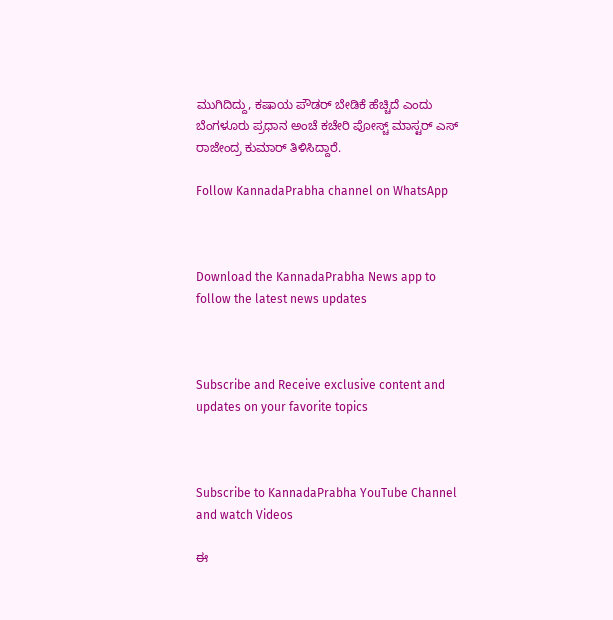ಮುಗಿದಿದ್ದು, ಕಷಾಯ ಪೌಡರ್ ಬೇಡಿಕೆ ಹೆಚ್ಚಿದೆ ಎಂದು ಬೆಂಗಳೂರು ಪ್ರಧಾನ ಅಂಚೆ ಕಚೇರಿ ಪೋಸ್ಚ್ ಮಾಸ್ಟರ್ ಎಸ್ ರಾಜೇಂದ್ರ ಕುಮಾರ್ ತಿಳಿಸಿದ್ದಾರೆ.

Follow KannadaPrabha channel on WhatsApp



Download the KannadaPrabha News app to follow the latest news updates



Subscribe and Receive exclusive content and updates on your favorite topics



Subscribe to KannadaPrabha YouTube Channel and watch Videos

ಈ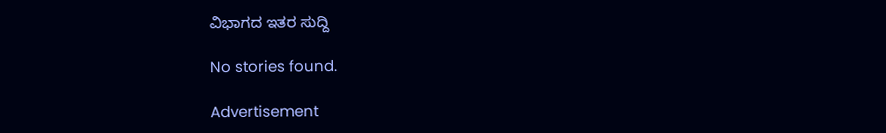ವಿಭಾಗದ ಇತರ ಸುದ್ದಿ

No stories found.

Advertisement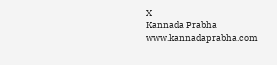X
Kannada Prabha
www.kannadaprabha.com